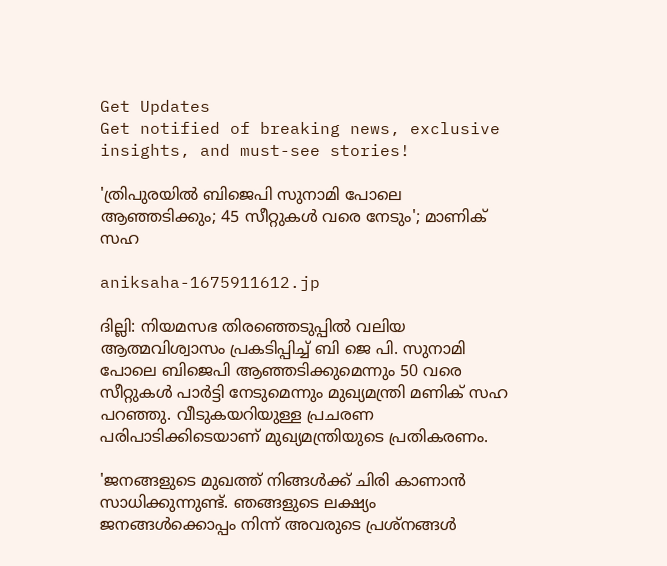Get Updates
Get notified of breaking news, exclusive insights, and must-see stories!

'ത്രിപുരയിൽ ബിജെപി സുനാമി പോലെ ആഞ്ഞടിക്കും; 45 സീറ്റുകൾ വരെ നേടും'; മാണിക് സഹ

aniksaha-1675911612.jp

ദില്ലി: നിയമസഭ തിരഞ്ഞെടുപ്പിൽ വലിയ ആത്മവിശ്വാസം പ്രകടിപ്പിച്ച് ബി ജെ പി. സുനാമി പോലെ ബിജെപി ആഞ്ഞടിക്കുമെന്നും 50 വരെ സീറ്റുകൾ പാർട്ടി നേടുമെന്നും മുഖ്യമന്ത്രി മണിക് സഹ പറഞ്ഞു. വീടുകയറിയുള്ള പ്രചരണ പരിപാടിക്കിടെയാണ് മുഖ്യമന്ത്രിയുടെ പ്രതികരണം.

'ജനങ്ങളുടെ മുഖത്ത് നിങ്ങൾക്ക് ചിരി കാണാൻ സാധിക്കുന്നുണ്ട്. ഞങ്ങളുടെ ലക്ഷ്യം ജനങ്ങൾക്കൊപ്പം നിന്ന് അവരുടെ പ്രശ്നങ്ങൾ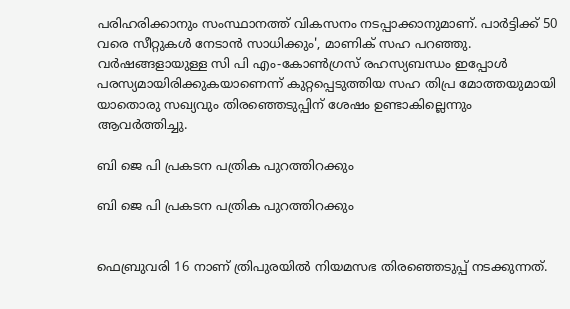പരിഹരിക്കാനും സംസ്ഥാനത്ത് വികസനം നടപ്പാക്കാനുമാണ്. പാർട്ടിക്ക് 50 വരെ സീറ്റുകൾ നേടാൻ സാധിക്കും', മാണിക് സഹ പറഞ്ഞു. വർഷങ്ങളായുള്ള സി പി എം-കോൺഗ്രസ് രഹസ്യബന്ധം ഇപ്പോൾ പരസ്യമായിരിക്കുകയാണെന്ന് കുറ്റപ്പെടുത്തിയ സഹ തിപ്ര മോത്തയുമായി യാതൊരു സഖ്യവും തിരഞ്ഞെടുപ്പിന് ശേഷം ഉണ്ടാകില്ലെന്നും ആവർത്തിച്ചു.

ബി ജെ പി പ്രകടന പത്രിക പുറത്തിറക്കും

ബി ജെ പി പ്രകടന പത്രിക പുറത്തിറക്കും


ഫെബ്രുവരി 16 നാണ് ത്രിപുരയിൽ നിയമസഭ തിരഞ്ഞെടുപ്പ് നടക്കുന്നത്.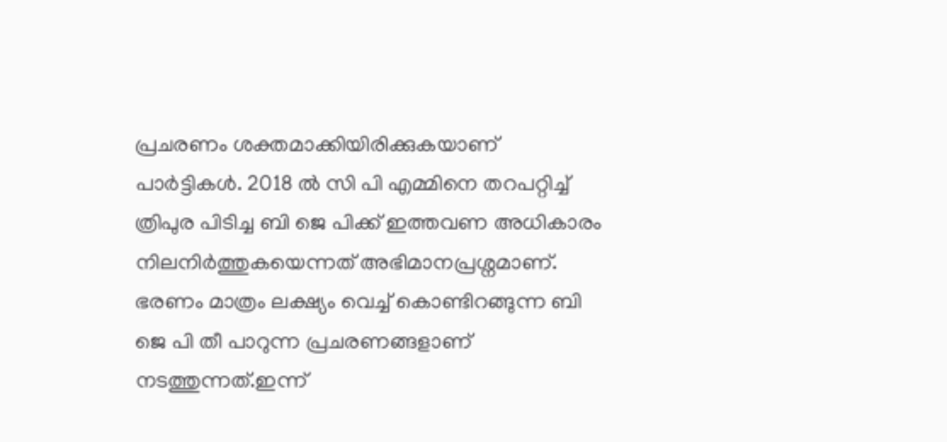പ്രചരണം ശക്തമാക്കിയിരിക്കുകയാണ് പാർട്ടികൾ. 2018 ൽ സി പി എമ്മിനെ തറപറ്റിച്ച് ത്രിപുര പിടിച്ച ബി ജെ പിക്ക് ഇത്തവണ അധികാരം നിലനിർത്തുകയെന്നത് അഭിമാനപ്രശ്നമാണ്. ഭരണം മാത്രം ലക്ഷ്യം വെച്ച് കൊണ്ടിറങ്ങുന്ന ബി ജെ പി തീ പാറുന്ന പ്രചരണങ്ങളാണ് നടത്തുന്നത്.ഇന്ന്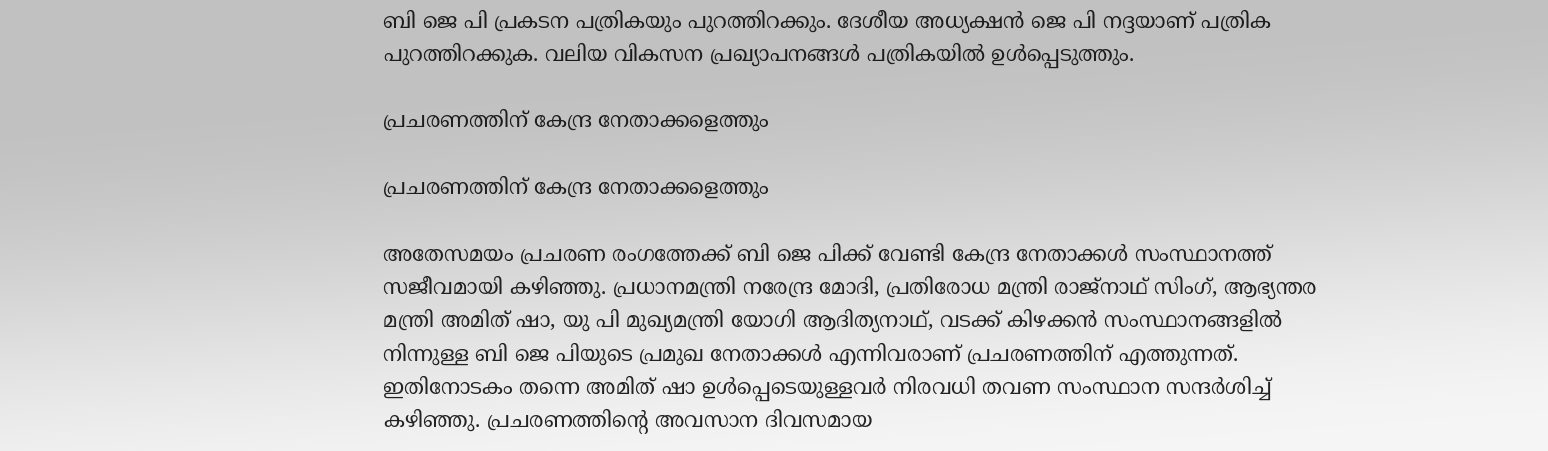ബി ജെ പി പ്രകടന പത്രികയും പുറത്തിറക്കും. ദേശീയ അധ്യക്ഷൻ ജെ പി നദ്ദയാണ് പത്രിക പുറത്തിറക്കുക. വലിയ വികസന പ്രഖ്യാപനങ്ങൾ പത്രികയിൽ ഉൾപ്പെടുത്തും.

പ്രചരണത്തിന് കേന്ദ്ര നേതാക്കളെത്തും

പ്രചരണത്തിന് കേന്ദ്ര നേതാക്കളെത്തും

അതേസമയം പ്രചരണ രംഗത്തേക്ക് ബി ജെ പിക്ക് വേണ്ടി കേന്ദ്ര നേതാക്കൾ സംസ്ഥാനത്ത് സജീവമായി കഴിഞ്ഞു. പ്രധാനമന്ത്രി നരേന്ദ്ര മോദി, പ്രതിരോധ മന്ത്രി രാജ്നാഥ് സിംഗ്, ആഭ്യന്തര മന്ത്രി അമിത് ഷാ, യു പി മുഖ്യമന്ത്രി യോഗി ആദിത്യനാഥ്, വടക്ക് കിഴക്കൻ സംസ്ഥാനങ്ങളിൽ നിന്നുള്ള ബി ജെ പിയുടെ പ്രമുഖ നേതാക്കൾ എന്നിവരാണ് പ്രചരണത്തിന് എത്തുന്നത്. ഇതിനോടകം തന്നെ അമിത് ഷാ ഉൾപ്പെടെയുള്ളവർ നിരവധി തവണ സംസ്ഥാന സന്ദർശിച്ച് കഴിഞ്ഞു. പ്രചരണത്തിന്റെ അവസാന ദിവസമായ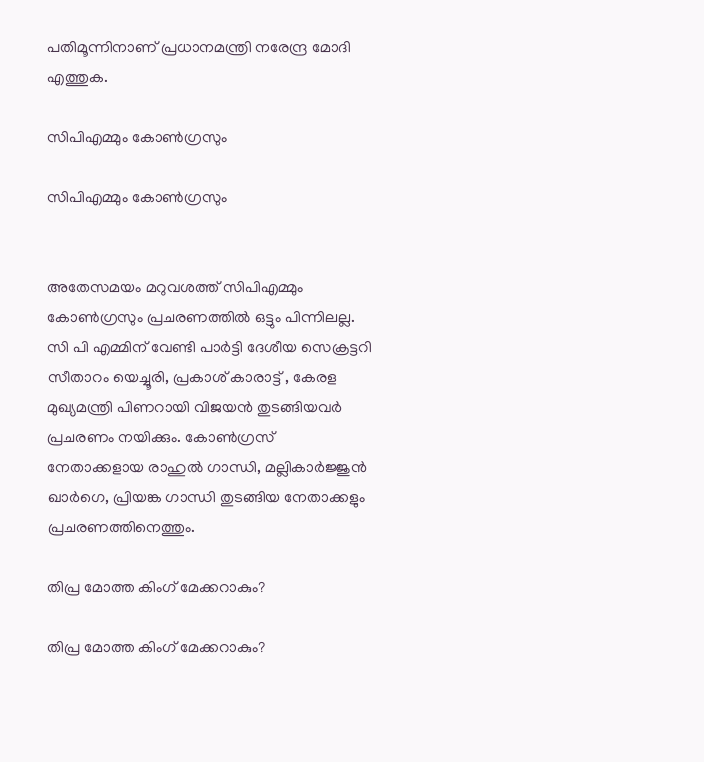പതിമൂന്നിനാണ് പ്രധാനമന്ത്രി നരേന്ദ്ര മോദി എത്തുക.

സിപിഎമ്മും കോൺഗ്രസും

സിപിഎമ്മും കോൺഗ്രസും


അതേസമയം മറുവശത്ത് സിപിഎമ്മും കോൺഗ്രസും പ്രചരണത്തിൽ ഒട്ടും പിന്നിലല്ല. സി പി എമ്മിന് വേണ്ടി പാർട്ടി ദേശീയ സെക്രട്ടറി സീതാറം യെച്ചൂരി, പ്രകാശ് കാരാട്ട് , കേരള മുഖ്യമന്ത്രി പിണറായി വിജയൻ തുടങ്ങിയവർ പ്രചരണം നയിക്കും. കോൺഗ്രസ് നേതാക്കളായ രാഹുൽ ഗാന്ധി, മല്ലികാർജ്ജുൻ ഖാർഗെ, പ്രിയങ്ക ഗാന്ധി തുടങ്ങിയ നേതാക്കളും പ്രചരണത്തിനെത്തും.

തിപ്ര മോത്ത കിംഗ് മേക്കറാകും?

തിപ്ര മോത്ത കിംഗ് മേക്കറാകും?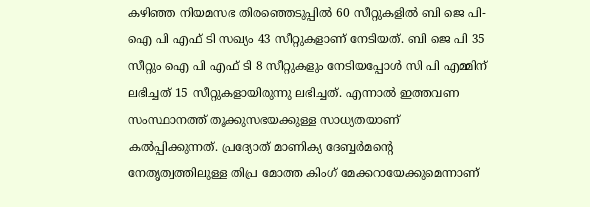കഴിഞ്ഞ നിയമസഭ തിരഞ്ഞെടുപ്പിൽ 60 സീറ്റുകളിൽ ബി ജെ പി-ഐ പി എഫ് ടി സഖ്യം 43 സീറ്റുകളാണ് നേടിയത്. ബി ജെ പി 35 സീറ്റും ഐ പി എഫ് ടി 8 സീറ്റുകളും നേടിയപ്പോൾ സി പി എമ്മിന് ലഭിച്ചത് 15 സീറ്റുകളായിരുന്നു ലഭിച്ചത്. എന്നാൽ ഇത്തവണ സംസ്ഥാനത്ത് തൂക്കുസഭയക്കുള്ള സാധ്യതയാണ് കൽപ്പിക്കുന്നത്. പ്രദ്യോത് മാണിക്യ ദേബ്ബര്‍മന്റെ നേതൃത്വത്തിലുള്ള തിപ്ര മോത്ത കിംഗ് മേക്കറായേക്കുമെന്നാണ്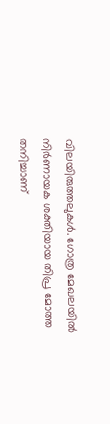വിലയിരുത്തലുകൾ. ഗോത്ര മേഖലയിൽ നിർണായക ശക്തിയായ തിപ്ര മോത്ത തനിച്ചാണ്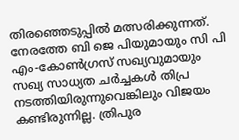തിരഞ്ഞെടുപ്പിൽ മത്സരിക്കുന്നത്. നേരത്തേ ബി ജെ പിയുമായും സി പി എം-കോൺഗ്രസ് സഖ്യവുമായും സഖ്യ സാധ്യത ചർച്ചകൾ തിപ്ര നടത്തിയിരുന്നുവെങ്കിലും വിജയം കണ്ടിരുന്നില്ല. ത്രിപുര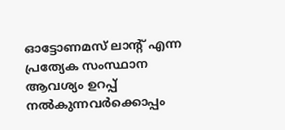ഓട്ടോണമസ് ലാന്റ് എന്ന പ്രത്യേക സംസ്ഥാന ആവശ്യം ഉറപ്പ് നൽകുന്നവർക്കൊപ്പം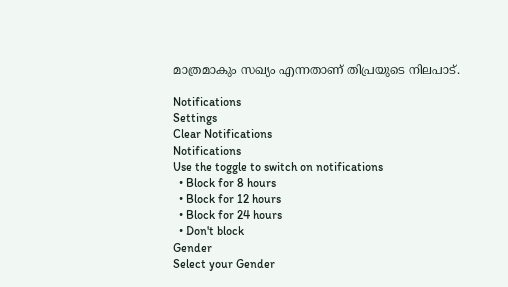മാത്രമാകും സഖ്യം എന്നതാണ് തിപ്രയുടെ നിലപാട്.

Notifications
Settings
Clear Notifications
Notifications
Use the toggle to switch on notifications
  • Block for 8 hours
  • Block for 12 hours
  • Block for 24 hours
  • Don't block
Gender
Select your Gender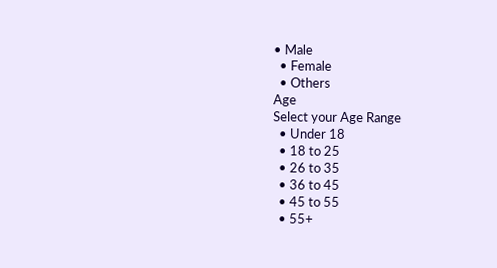• Male
  • Female
  • Others
Age
Select your Age Range
  • Under 18
  • 18 to 25
  • 26 to 35
  • 36 to 45
  • 45 to 55
  • 55+